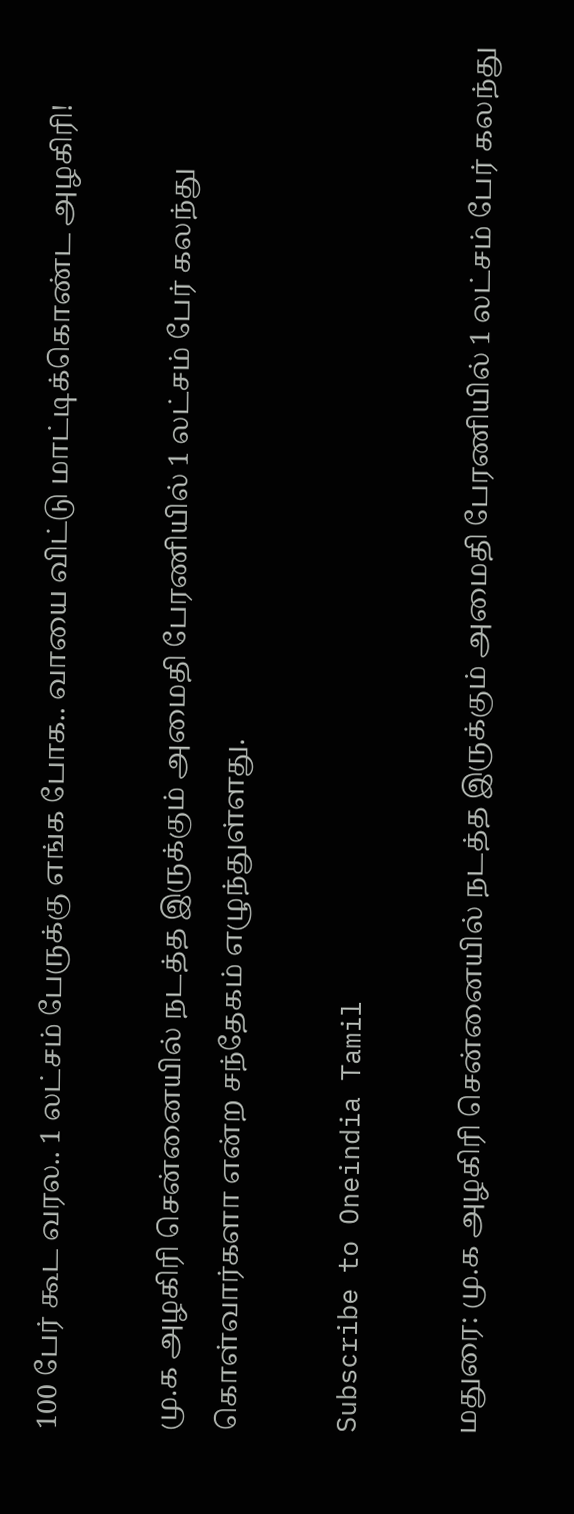100 பேர் கூட வரல.. 1 லட்சம் பேருக்கு எங்க போக.. வாயை விட்டு மாட்டிக்கொண்ட அழகிரி!

மு.க அழகிரி சென்னையில் நடத்த இருக்கும் அமைதி பேரணியில் 1 லட்சம் பேர் கலந்து கொள்வார்களா என்ற சந்தேகம் எழுந்துள்ளது.

Subscribe to Oneindia Tamil

மதுரை: மு.க அழகிரி சென்னையில் நடத்த இருக்கும் அமைதி பேரணியில் 1 லட்சம் பேர் கலந்து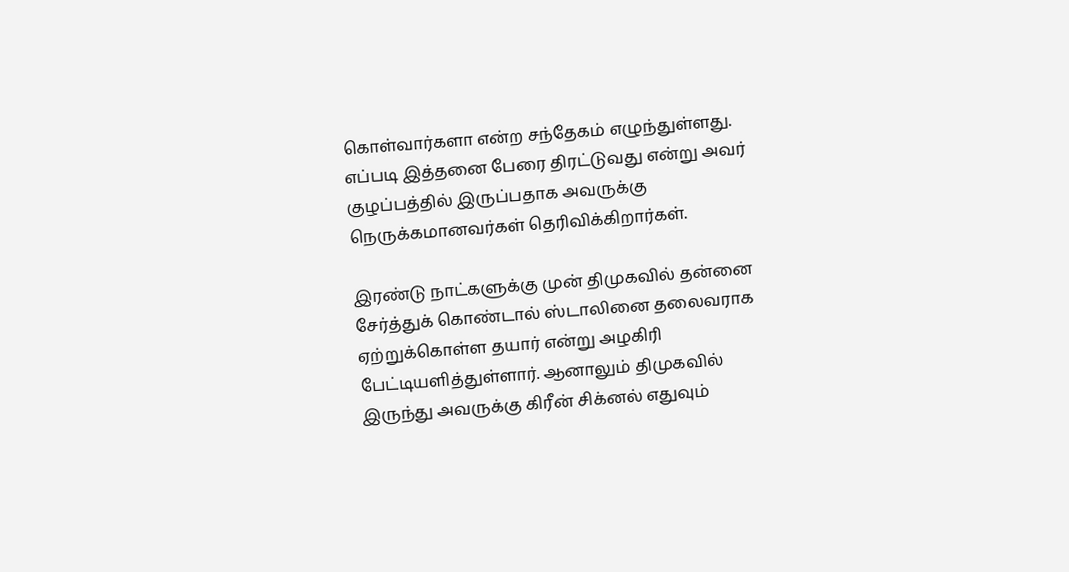கொள்வார்களா என்ற சந்தேகம் எழுந்துள்ளது. எப்படி இத்தனை பேரை திரட்டுவது என்று அவர் குழப்பத்தில் இருப்பதாக அவருக்கு நெருக்கமானவர்கள் தெரிவிக்கிறார்கள்.

இரண்டு நாட்களுக்கு முன் திமுகவில் தன்னை சேர்த்துக் கொண்டால் ஸ்டாலினை தலைவராக ஏற்றுக்கொள்ள தயார் என்று அழகிரி பேட்டியளித்துள்ளார். ஆனாலும் திமுகவில் இருந்து அவருக்கு கிரீன் சிக்னல் எதுவும்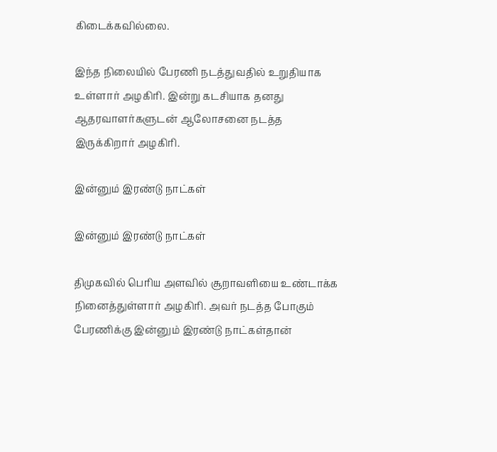கிடைக்கவில்லை.

இந்த நிலையில் பேரணி நடத்துவதில் உறுதியாக உள்ளார் அழகிரி. இன்று கடசியாக தனது ஆதரவாளர்களுடன் ஆலோசனை நடத்த இருக்கிறார் அழகிரி.

இன்னும் இரண்டு நாட்கள்

இன்னும் இரண்டு நாட்கள்

திமுகவில் பெரிய அளவில் சூறாவளியை உண்டாக்க நினைத்துள்ளார் அழகிரி. அவர் நடத்த போகும் பேரணிக்கு இன்னும் இரண்டு நாட்கள்தான்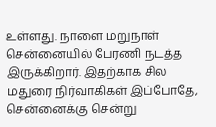உள்ளது. நாளை மறுநாள் சென்னையில் பேரணி நடத்த இருக்கிறார். இதற்காக சில மதுரை நிர்வாகிகள் இப்போதே, சென்னைக்கு சென்று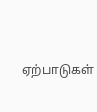ஏற்பாடுகள்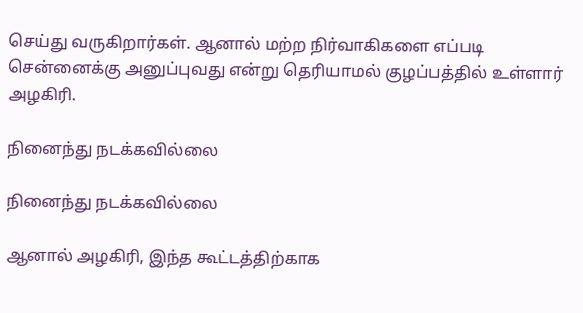செய்து வருகிறார்கள். ஆனால் மற்ற நிர்வாகிகளை எப்படி சென்னைக்கு அனுப்புவது என்று தெரியாமல் குழப்பத்தில் உள்ளார் அழகிரி.

நினைந்து நடக்கவில்லை

நினைந்து நடக்கவில்லை

ஆனால் அழகிரி, இந்த கூட்டத்திற்காக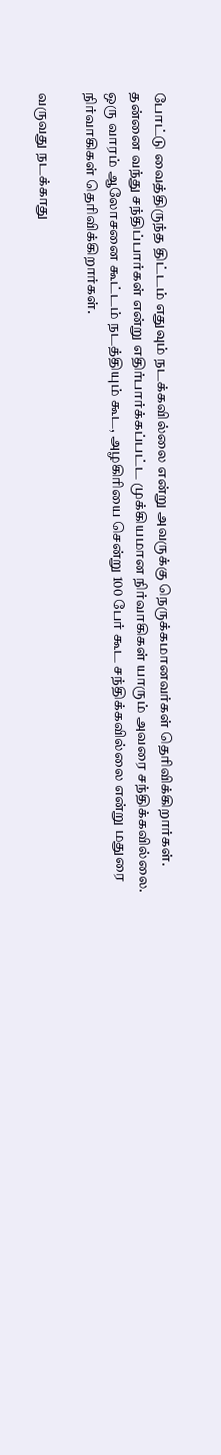போட்டு வைத்திருந்த திட்டம் எதுவும் நடக்கவில்லை என்று அவருக்கு நெருக்கமானவர்கள் தெரிவிக்கிறார்கள். தன்னை வந்து சந்திப்பார்கள் என்று எதிர்பார்க்கப்பட்ட முக்கியமான நிர்வாகிகள் யாரும் அவரை சந்திக்கவில்லை. ஒரு வாரம் ஆலோசனை கூட்டம் நடத்தியும் கூட, அழகிரியை சென்று 100 பேர் கூட சந்திக்கவில்லை என்று மதுரை நிர்வாகிகள் தெரிவிக்கிறார்கள்.

வருவது நடக்காது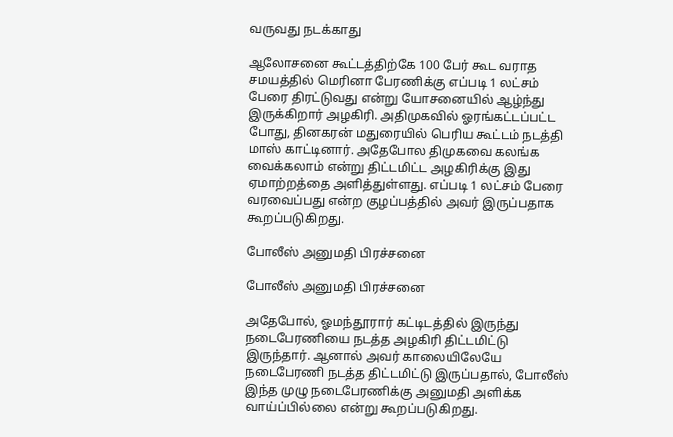வருவது நடக்காது

ஆலோசனை கூட்டத்திற்கே 100 பேர் கூட வராத சமயத்தில் மெரினா பேரணிக்கு எப்படி 1 லட்சம் பேரை திரட்டுவது என்று யோசனையில் ஆழ்ந்து இருக்கிறார் அழகிரி. அதிமுகவில் ஓரங்கட்டப்பட்ட போது, தினகரன் மதுரையில் பெரிய கூட்டம் நடத்தி மாஸ் காட்டினார். அதேபோல திமுகவை கலங்க வைக்கலாம் என்று திட்டமிட்ட அழகிரிக்கு இது ஏமாற்றத்தை அளித்துள்ளது. எப்படி 1 லட்சம் பேரை வரவைப்பது என்ற குழப்பத்தில் அவர் இருப்பதாக கூறப்படுகிறது.

போலீஸ் அனுமதி பிரச்சனை

போலீஸ் அனுமதி பிரச்சனை

அதேபோல், ஓமந்தூரார் கட்டிடத்தில் இருந்து நடைபேரணியை நடத்த அழகிரி திட்டமிட்டு இருந்தார். ஆனால் அவர் காலையிலேயே நடைபேரணி நடத்த திட்டமிட்டு இருப்பதால், போலீஸ் இந்த முழு நடைபேரணிக்கு அனுமதி அளிக்க வாய்ப்பில்லை என்று கூறப்படுகிறது.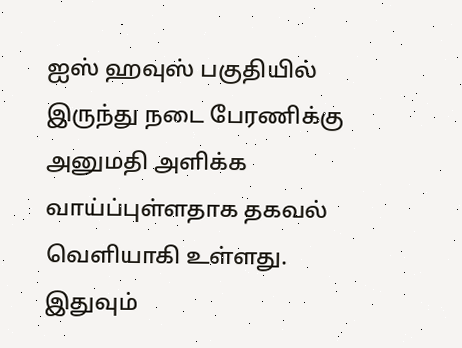ஐஸ் ஹவுஸ் பகுதியில் இருந்து நடை பேரணிக்கு அனுமதி அளிக்க வாய்ப்புள்ளதாக தகவல் வெளியாகி உள்ளது. இதுவும்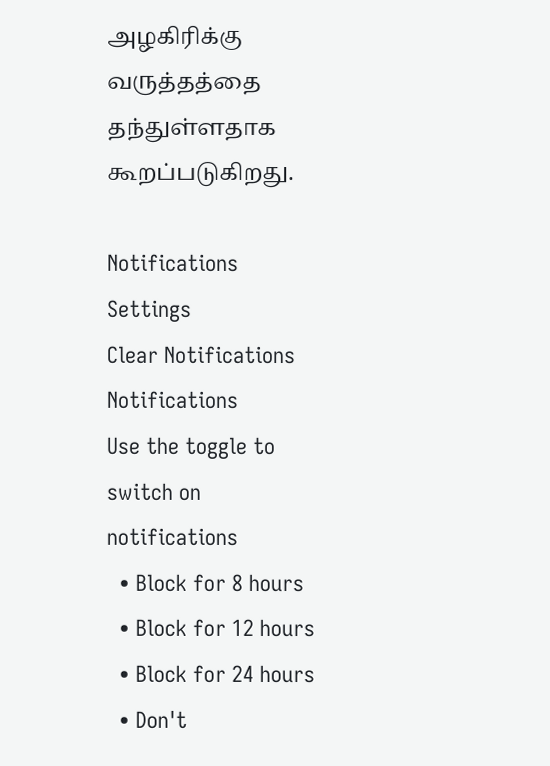அழகிரிக்கு வருத்தத்தை தந்துள்ளதாக கூறப்படுகிறது.

Notifications
Settings
Clear Notifications
Notifications
Use the toggle to switch on notifications
  • Block for 8 hours
  • Block for 12 hours
  • Block for 24 hours
  • Don't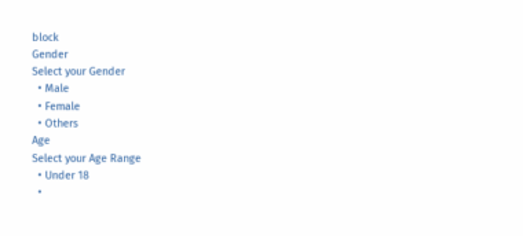block
Gender
Select your Gender
  • Male
  • Female
  • Others
Age
Select your Age Range
  • Under 18
  •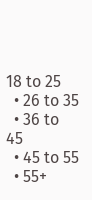18 to 25
  • 26 to 35
  • 36 to 45
  • 45 to 55
  • 55+